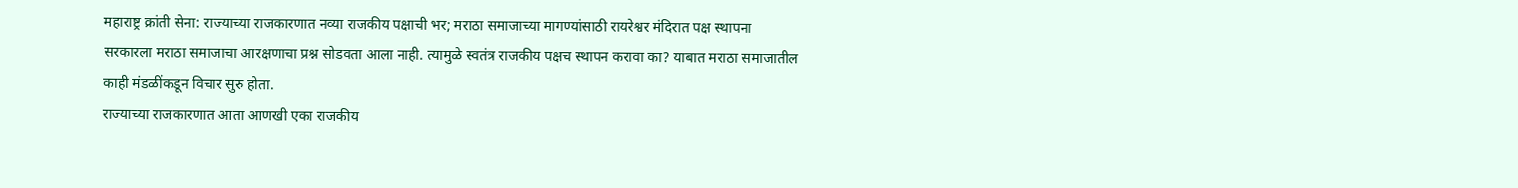महाराष्ट्र क्रांती सेना: राज्याच्या राजकारणात नव्या राजकीय पक्षाची भर; मराठा समाजाच्या मागण्यांसाठी रायरेश्वर मंदिरात पक्ष स्थापना
सरकारला मराठा समाजाचा आरक्षणाचा प्रश्न सोडवता आला नाही. त्यामुळे स्वतंत्र राजकीय पक्षच स्थापन करावा का? याबात मराठा समाजातील काही मंडळींकडून विचार सुरु होता.
राज्याच्या राजकारणात आता आणखी एका राजकीय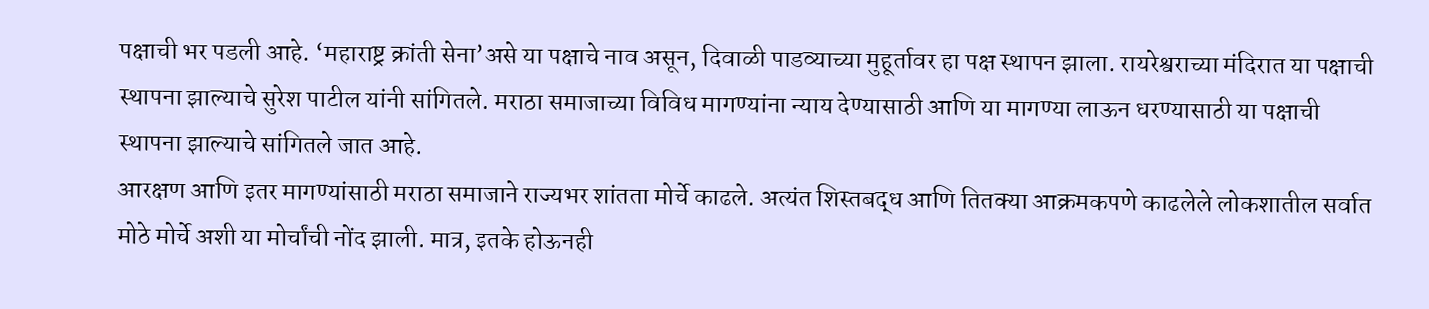पक्षाची भर पडली आहे. ‘महाराष्ट्र क्रांती सेना’असे या पक्षाचे नाव असून, दिवाळी पाडव्याच्या मुहूर्तावर हा पक्ष स्थापन झाला. रायरेश्वराच्या मंदिरात या पक्षाची स्थापना झाल्याचे सुरेश पाटील यांनी सांगितले. मराठा समाजाच्या विविध मागण्यांना न्याय देण्यासाठी आणि या मागण्या लाऊन धरण्यासाठी या पक्षाची स्थापना झाल्याचे सांगितले जात आहे.
आरक्षण आणि इतर मागण्यांसाठी मराठा समाजाने राज्यभर शांतता मोर्चे काढले. अत्यंत शिस्तबद्ध आणि तितक्या आक्रमकपणे काढलेले लोकशातील सर्वात मोठे मोर्चे अशी या मोर्चांची नोंद झाली. मात्र, इतके होऊनही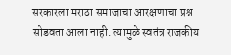सरकारला मराठा समाजाचा आरक्षणाचा प्रश्न सोडवता आला नाही. त्यामुळे स्वतंत्र राजकीय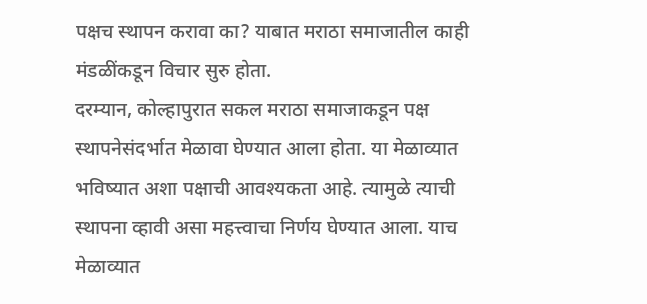पक्षच स्थापन करावा का? याबात मराठा समाजातील काही मंडळींकडून विचार सुरु होता.
दरम्यान, कोल्हापुरात सकल मराठा समाजाकडून पक्ष स्थापनेसंदर्भात मेळावा घेण्यात आला होता. या मेळाव्यात भविष्यात अशा पक्षाची आवश्यकता आहे. त्यामुळे त्याची स्थापना व्हावी असा महत्त्वाचा निर्णय घेण्यात आला. याच मेळाव्यात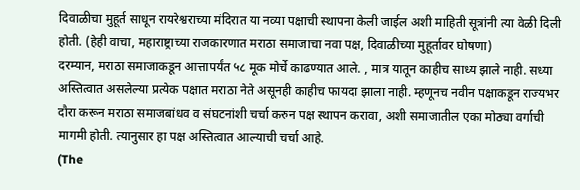दिवाळीचा मुहूर्त साधून रायरेश्वराच्या मंदिरात या नव्या पक्षाची स्थापना केली जाईल अशी माहिती सूत्रांनी त्या वेळी दिली होती. (हेही वाचा, महाराष्ट्राच्या राजकारणात मराठा समाजाचा नवा पक्ष, दिवाळीच्या मुहूर्तावर घोषणा)
दरम्यान, मराठा समाजाकडून आत्तापर्यंत ५८ मूक मोर्चे काढण्यात आले. , मात्र यातून काहीच साध्य झाले नाही. सध्या अस्तित्वात असलेल्या प्रत्येक पक्षात मराठा नेते असूनही काहीच फायदा झाला नाही. म्हणूनच नवीन पक्षाकडून राज्यभर दौरा करून मराठा समाजबांधव व संघटनांशी चर्चा करुन पक्ष स्थापन करावा, अशी समाजातील एका मोठ्या वर्गाची मागमी होती. त्यानुसार हा पक्ष अस्तित्वात आल्याची चर्चा आहे.
(The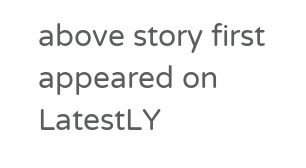above story first appeared on LatestLY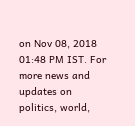on Nov 08, 2018 01:48 PM IST. For more news and updates on politics, world,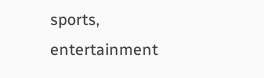sports, entertainment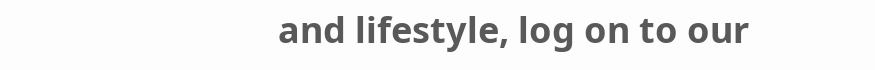and lifestyle, log on to our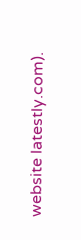website latestly.com).